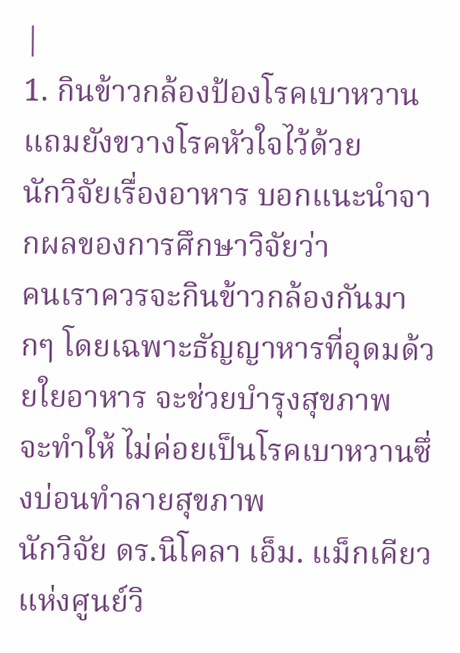|
1. กินข้าวกล้องป้องโรคเบาหวานแถมยังขวางโรคหัวใจไว้ด้วย
นักวิจัยเรื่องอาหาร บอกแนะนำจากผลของการศึกษาวิจัยว่า
คนเราควรจะกินข้าวกล้องกันมากๆ โดยเฉพาะธัญญาหารที่อุดมด้วยใยอาหาร จะช่วยบำรุงสุขภาพ
จะทำให้ ไม่ค่อยเป็นโรคเบาหวานซึ่งบ่อนทำลายสุขภาพ
นักวิจัย ดร.นิโคลา เอ็ม. แม็กเคียว แห่งศูนย์วิ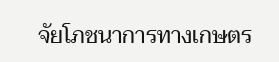จัยโภชนาการทางเกษตร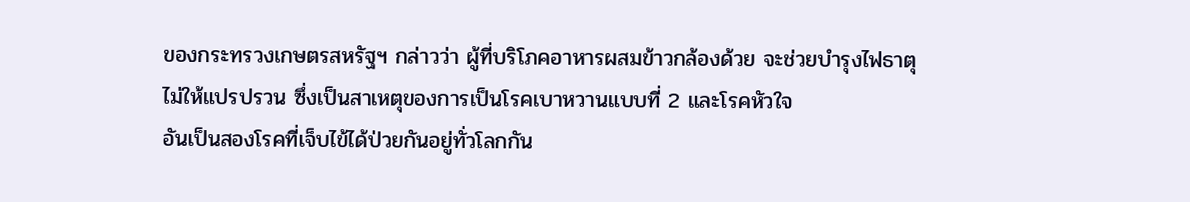ของกระทรวงเกษตรสหรัฐฯ กล่าวว่า ผู้ที่บริโภคอาหารผสมข้าวกล้องด้วย จะช่วยบำรุงไฟธาตุ
ไม่ให้แปรปรวน ซึ่งเป็นสาเหตุของการเป็นโรคเบาหวานแบบที่ 2 และโรคหัวใจ
อันเป็นสองโรคที่เจ็บไข้ได้ป่วยกันอยู่ทั่วโลกกัน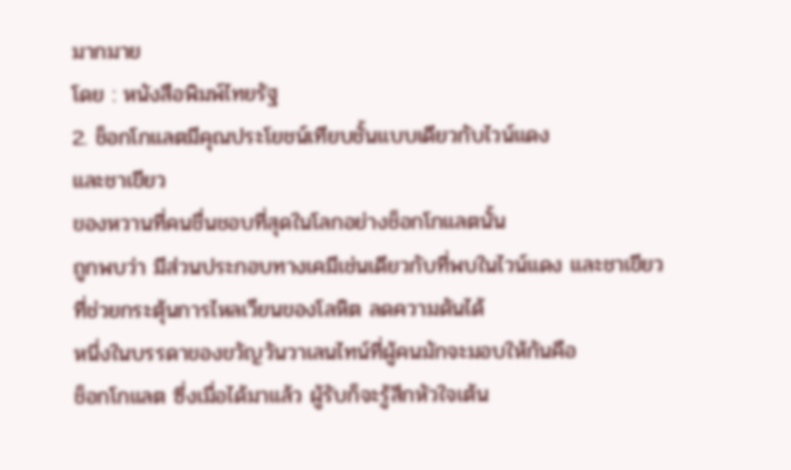มากมาย
โดย : หนังสือพิมพ์ไทยรัฐ
2. ช็อกโกแลตมีคุณประโยชน์เทียบชั้นแบบเดียวกับไวน์แดง
และชาเขียว
ของหวานที่คนชื่นชอบที่สุดในโลกอย่างช็อกโกแลตนั้น
ถูกพบว่า มีส่วนประกอบทางเคมีเช่นเดียวกับที่พบในไวน์แดง และชาเขียว
ที่ช่วยกระตุ้นการไหลเวียนของโลหิต ลดความดันได้
หนึ่งในบรรดาของขวัญวันวาเลนไทน์ที่ผู้คนมักจะมอบให้กันคือ
ช็อกโกแลต ซึ่งเมื่อได้มาแล้ว ผู้รับก็จะรู้สึกหัวใจเต้น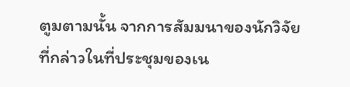ตูมตามนั้น จากการสัมมนาของนักวิจัยที่กล่าวในที่ประชุมของเน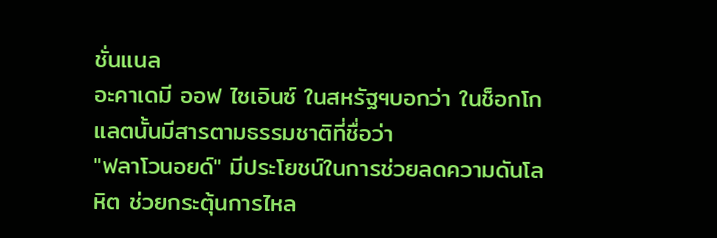ชั่นแนล
อะคาเดมี ออฟ ไซเอินซ์ ในสหรัฐฯบอกว่า ในช็อกโกแลตนั้นมีสารตามธรรมชาติที่ชื่อว่า
"ฟลาโวนอยด์" มีประโยชน์ในการช่วยลดความดันโลหิต ช่วยกระตุ้นการไหล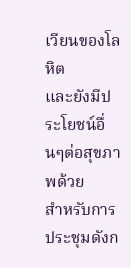เวียนของโลหิต
และยังมีประโยชน์อื่นๆต่อสุขภาพด้วย
สำหรับการประชุมดังก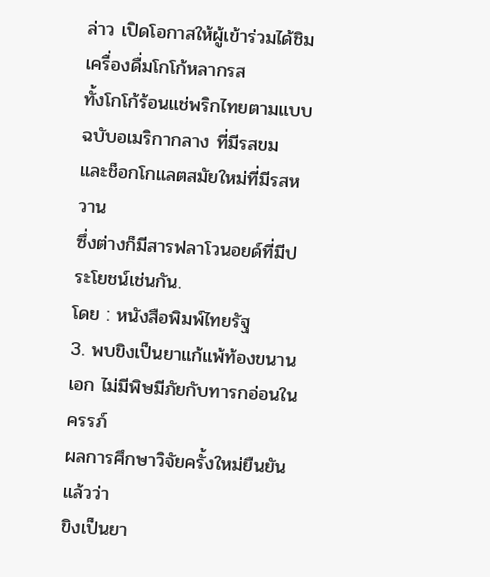ล่าว เปิดโอกาสให้ผู้เข้าร่วมได้ชิมเครื่องดื่มโกโก้หลากรส
ทั้งโกโก้ร้อนแช่พริกไทยตามแบบฉบับอเมริกากลาง ที่มีรสขม และช็อกโกแลตสมัยใหม่ที่มีรสหวาน
ซึ่งต่างก็มีสารฟลาโวนอยด์ที่มีประโยชน์เช่นกัน.
โดย : หนังสือพิมพ์ไทยรัฐ
3. พบขิงเป็นยาแก้แพ้ท้องขนานเอก ไม่มีพิษมีภัยกับทารกอ่อนในครรภ์
ผลการศึกษาวิจัยครั้งใหม่ยืนยันแล้วว่า
ขิงเป็นยา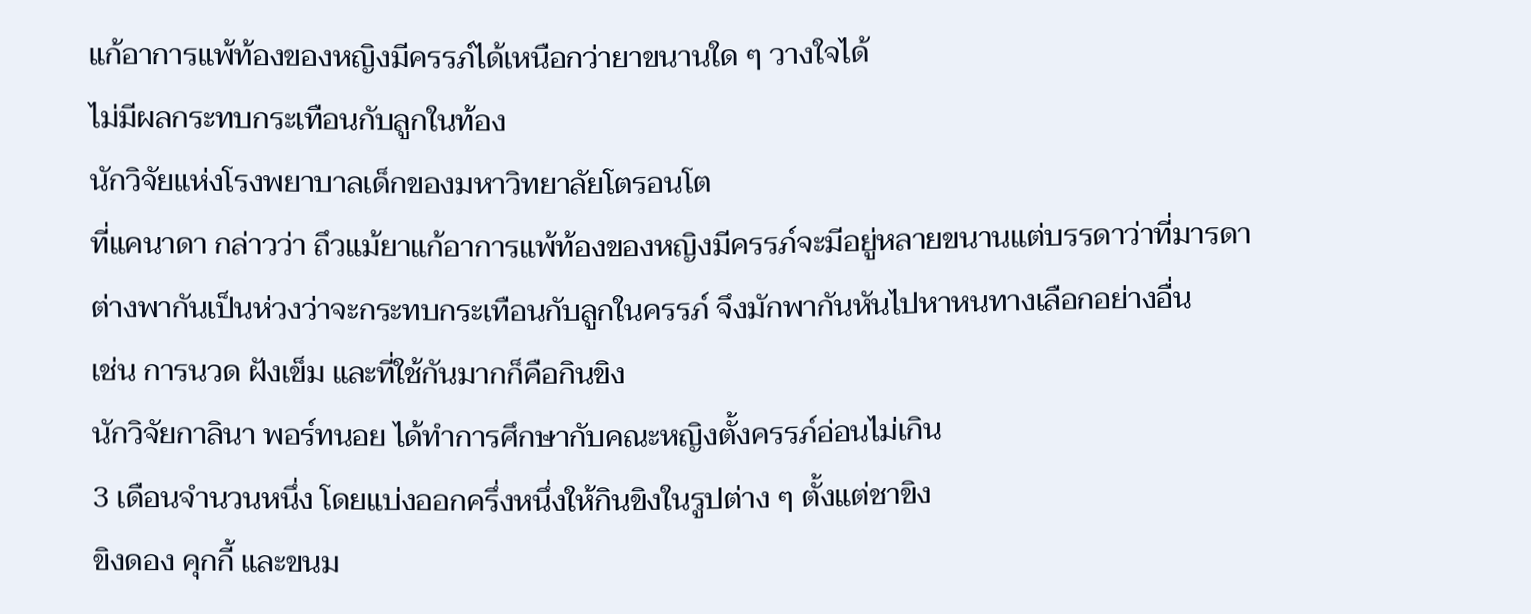แก้อาการแพ้ท้องของหญิงมีครรภ์ได้เหนือกว่ายาขนานใด ๆ วางใจได้
ไม่มีผลกระทบกระเทือนกับลูกในท้อง
นักวิจัยแห่งโรงพยาบาลเด็กของมหาวิทยาลัยโตรอนโต
ที่แคนาดา กล่าวว่า ถึวแม้ยาแก้อาการแพ้ท้องของหญิงมีครรภ์จะมีอยู่หลายขนานแต่บรรดาว่าที่มารดา
ต่างพากันเป็นห่วงว่าจะกระทบกระเทือนกับลูกในครรภ์ จึงมักพากันหันไปหาหนทางเลือกอย่างอื่น
เช่น การนวด ฝังเข็ม และที่ใช้กันมากก็คือกินขิง
นักวิจัยกาลินา พอร์ทนอย ได้ทำการศึกษากับคณะหญิงตั้งครรภ์อ่อนไม่เกิน
3 เดือนจำนวนหนึ่ง โดยแบ่งออกครึ่งหนึ่งให้กินขิงในรูปต่าง ๆ ตั้งแต่ชาขิง
ขิงดอง คุกกี้ และขนม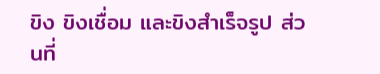ขิง ขิงเชื่อม และขิงสำเร็จรูป ส่วนที่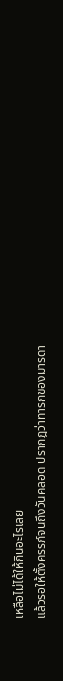เหลือไม่ได้ให้กินอะไรเลย
แล้วรอให้ตั้งครรภ์จนถึงวันคลอด ปรากฎว่าทารกของมารดา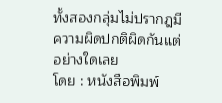ทั้งสองกลุ่มไม่ปรากฎมีความผิดปกติผิดกันแต่อย่างใดเลย
โดย : หนังสือพิมพ์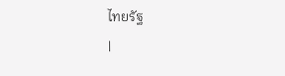ไทยรัฐ
|